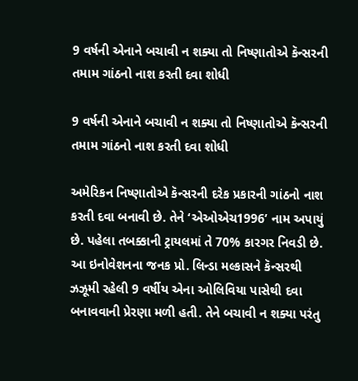9 વર્ષની એનાને બચાવી ન શક્યા તો નિષ્ણાતોએ કૅન્સરની તમામ ગાંઠનો નાશ કરતી દવા શોધી

9 વર્ષની એનાને બચાવી ન શક્યા તો નિષ્ણાતોએ કૅન્સરની તમામ ગાંઠનો નાશ કરતી દવા શોધી

અમેરિકન નિષ્ણાતોએ કૅન્સરની દરેક પ્રકારની ગાંઠનો નાશ કરતી દવા બનાવી છે. તેને ‘એઓએચ1996’ નામ અપાયું છે. પહેલા તબક્કાની ટ્રાયલમાં તે 70% કારગર નિવડી છે. આ ઇનોવેશનના જનક પ્રો. લિન્ડા મલ્કાસને કૅન્સરથી ઝઝૂમી રહેલી 9 વર્ષીય એના ઓલિવિયા પાસેથી દવા બનાવવાની પ્રેરણા મળી હતી. તેને બચાવી ન શક્યા પરંતુ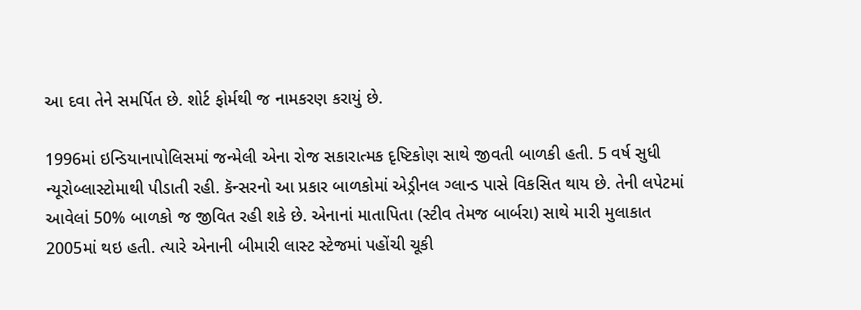આ દવા તેને સમર્પિત છે. શોર્ટ ફોર્મથી જ નામકરણ કરાયું છે.

1996માં ઇન્ડિયાનાપોલિસમાં જન્મેલી એના રોજ સકારાત્મક દૃષ્ટિકોણ સાથે જીવતી બાળકી હતી. 5 વર્ષ સુધી ન્યૂરોબ્લાસ્ટોમાથી પીડાતી રહી. કૅન્સરનો આ પ્રકાર બાળકોમાં એડ્રીનલ ગ્લાન્ડ પાસે વિકસિત થાય છે. તેની લપેટમાં આવેલાં 50% બાળકો જ જીવિત રહી શકે છે. એનાનાં માતાપિતા (સ્ટીવ તેમજ બાર્બરા) સાથે મારી મુલાકાત 2005માં થઇ હતી. ત્યારે એનાની બીમારી લાસ્ટ સ્ટેજમાં પહોંચી ચૂકી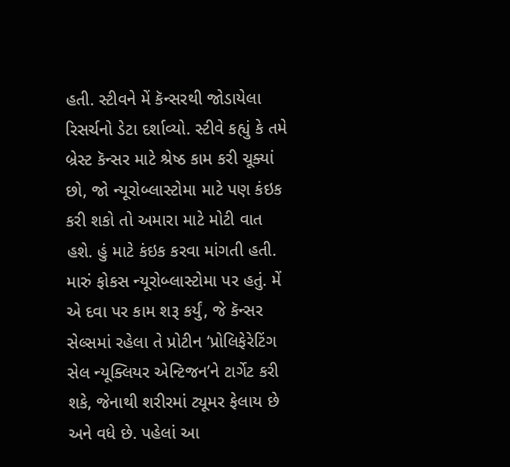હતી. સ્ટીવને મેં કૅન્સરથી જોડાયેલા રિસર્ચનો ડેટા દર્શાવ્યો. સ્ટીવે કહ્યું કે તમે બ્રેસ્ટ કૅન્સર માટે શ્રેષ્ઠ કામ કરી ચૂક્યાં છો, જો ન્યૂરોબ્લાસ્ટોમા માટે પણ કંઇક કરી શકો તો અમારા માટે મોટી વાત હશે. હું માટે કંઇક કરવા માંગતી હતી. મારું ફોકસ ન્યૂરોબ્લાસ્ટોમા પર હતું. મેં એ દવા પર કામ શરૂ કર્યું, જે કૅન્સર સેલ્સમાં રહેલા તે પ્રોટીન ‘પ્રોલિફેરેટિંગ સેલ ન્યૂક્લિયર એન્ટિજન’ને ટાર્ગેટ કરી શકે, જેનાથી શરીરમાં ટ્યૂમર ફેલાય છે અને વધે છે. પહેલાં આ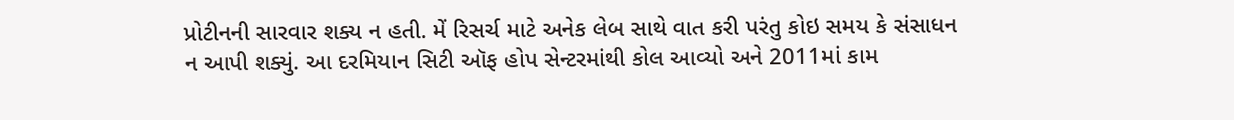પ્રોટીનની સારવાર શક્ય ન હતી. મેં રિસર્ચ માટે અનેક લેબ સાથે વાત કરી પરંતુ કોઇ સમય કે સંસાધન ન આપી શક્યું. આ દરમિયાન સિટી ઑફ હોપ સેન્ટરમાંથી કોલ આવ્યો અને 2011માં કામ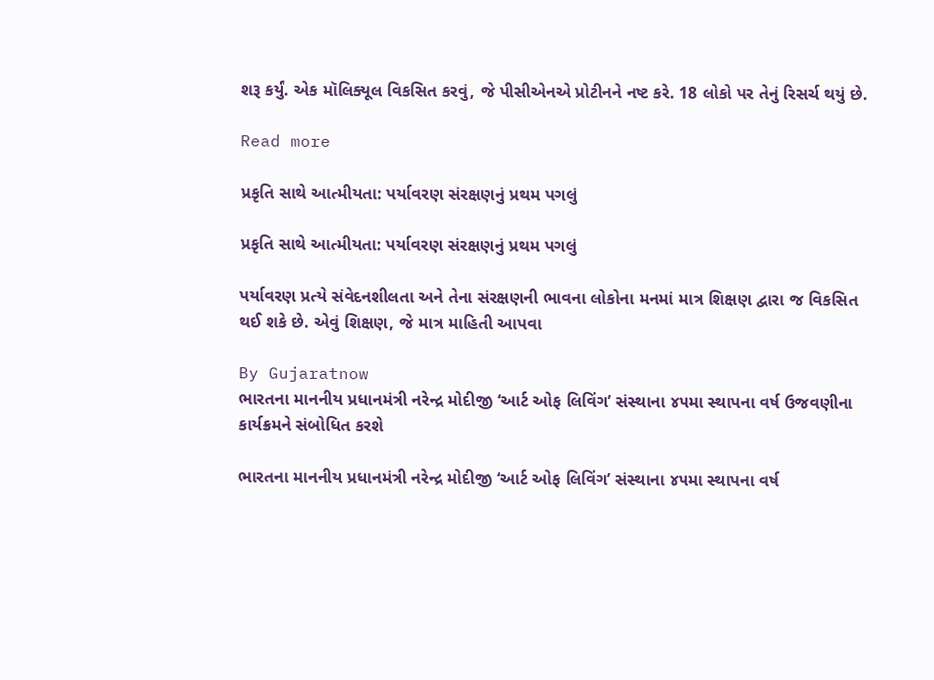શરૂ કર્યું. એક મૉલિક્યૂલ વિકસિત કરવું, જે પીસીએનએ પ્રોટીનને નષ્ટ કરે. 18 લોકો પર તેનું રિસર્ચ થયું છે.

Read more

પ્રકૃતિ સાથે આત્મીયતા: પર્યાવરણ સંરક્ષણનું પ્રથમ પગલું

પ્રકૃતિ સાથે આત્મીયતા: પર્યાવરણ સંરક્ષણનું પ્રથમ પગલું

પર્યાવરણ પ્રત્યે સંવેદનશીલતા અને તેના સંરક્ષણની ભાવના લોકોના મનમાં માત્ર શિક્ષણ દ્વારા જ વિકસિત થઈ શકે છે. એવું શિક્ષણ, જે માત્ર માહિતી આપવા

By Gujaratnow
ભારતના માનનીય પ્રધાનમંત્રી નરેન્દ્ર મોદીજી ‘આર્ટ ઓફ લિવિંગ’ સંસ્થાના ૪૫મા સ્થાપના વર્ષ ઉજવણીના કાર્યક્રમને સંબોધિત કરશે

ભારતના માનનીય પ્રધાનમંત્રી નરેન્દ્ર મોદીજી ‘આર્ટ ઓફ લિવિંગ’ સંસ્થાના ૪૫મા સ્થાપના વર્ષ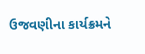ઉજવણીના કાર્યક્રમને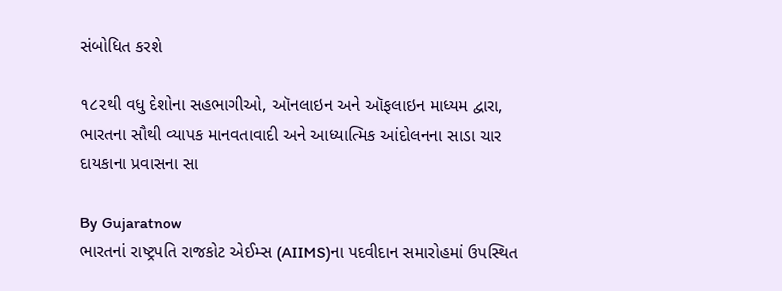સંબોધિત કરશે

૧૮૨થી વધુ દેશોના સહભાગીઓ, ઑનલાઇન અને ઑફલાઇન માધ્યમ દ્વારા, ભારતના સૌથી વ્યાપક માનવતાવાદી અને આધ્યાત્મિક આંદોલનના સાડા ચાર દાયકાના પ્રવાસના સા

By Gujaratnow
ભારતનાં રાષ્ટ્રપતિ રાજકોટ એઈમ્સ (AIIMS)ના પદવીદાન સમારોહમાં ઉપસ્થિત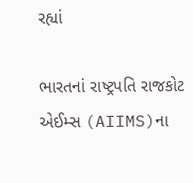રહ્યાં

ભારતનાં રાષ્ટ્રપતિ રાજકોટ એઈમ્સ (AIIMS)ના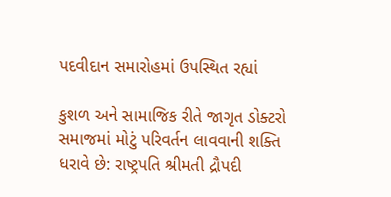પદવીદાન સમારોહમાં ઉપસ્થિત રહ્યાં

કુશળ અને સામાજિક રીતે જાગૃત ડોક્ટરો સમાજમાં મોટું પરિવર્તન લાવવાની શક્તિ ધરાવે છે: રાષ્ટ્રપતિ શ્રીમતી દ્રૌપદી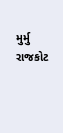મુર્મુ રાજકોટ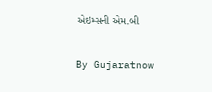એઇમ્સની એમ.બી

By Gujaratnow